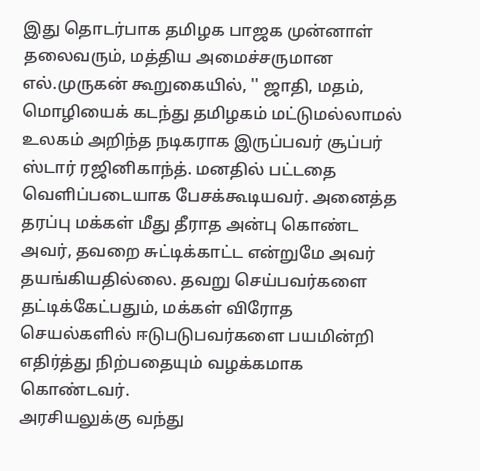இது தொடர்பாக தமிழக பாஜக முன்னாள் தலைவரும், மத்திய அமைச்சருமான எல்.முருகன் கூறுகையில், '' ஜாதி, மதம், மொழியைக் கடந்து தமிழகம் மட்டுமல்லாமல் உலகம் அறிந்த நடிகராக இருப்பவர் சூப்பர் ஸ்டார் ரஜினிகாந்த். மனதில் பட்டதை வெளிப்படையாக பேசக்கூடியவர். அனைத்த தரப்பு மக்கள் மீது தீராத அன்பு கொண்ட அவர், தவறை சுட்டிக்காட்ட என்றுமே அவர் தயங்கியதில்லை. தவறு செய்பவர்களை தட்டிக்கேட்பதும், மக்கள் விரோத செயல்களில் ஈடுபடுபவர்களை பயமின்றி எதிர்த்து நிற்பதையும் வழக்கமாக கொண்டவர்.
அரசியலுக்கு வந்து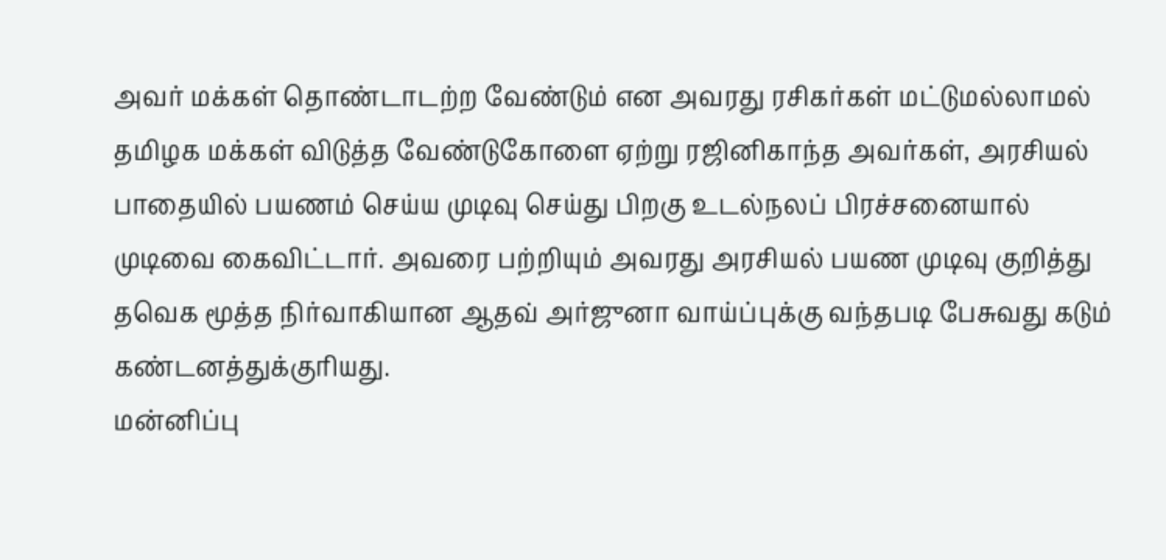அவர் மக்கள் தொண்டாடற்ற வேண்டும் என அவரது ரசிகர்கள் மட்டுமல்லாமல் தமிழக மக்கள் விடுத்த வேண்டுகோளை ஏற்று ரஜினிகாந்த அவர்கள், அரசியல் பாதையில் பயணம் செய்ய முடிவு செய்து பிறகு உடல்நலப் பிரச்சனையால் முடிவை கைவிட்டார். அவரை பற்றியும் அவரது அரசியல் பயண முடிவு குறித்து தவெக மூத்த நிர்வாகியான ஆதவ் அர்ஜுனா வாய்ப்புக்கு வந்தபடி பேசுவது கடும் கண்டனத்துக்குரியது.
மன்னிப்பு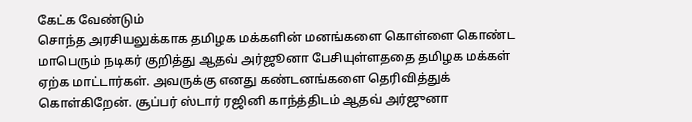கேட்க வேண்டும்
சொந்த அரசியலுக்காக தமிழக மக்களின் மனங்களை கொள்ளை கொண்ட மாபெரும் நடிகர் குறித்து ஆதவ் அர்ஜூனா பேசியுள்ளததை தமிழக மக்கள் ஏற்க மாட்டார்கள். அவருக்கு எனது கண்டனங்களை தெரிவித்துக் கொள்கிறேன். சூப்பர் ஸ்டார் ரஜினி காந்த்திடம் ஆதவ் அர்ஜுனா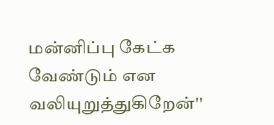மன்னிப்பு கேட்க வேண்டும் என வலியுறுத்துகிறேன்''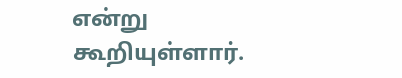என்று கூறியுள்ளார்.